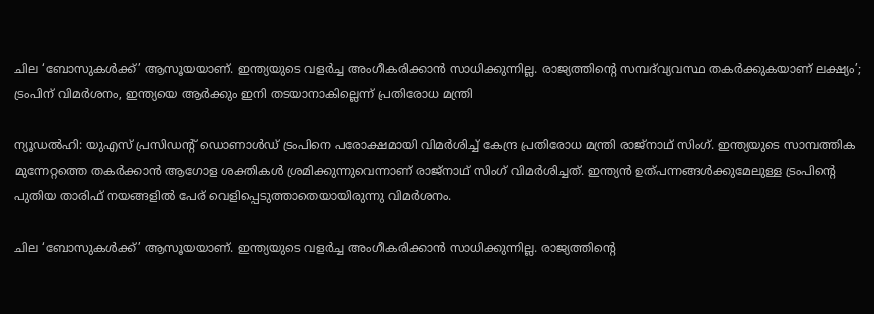ചില ‘ബോസുകൾക്ക്’ ആസൂയയാണ്. ഇന്ത്യയുടെ വളർച്ച അംഗീകരിക്കാൻ സാധിക്കുന്നില്ല. രാജ്യത്തിന്റെ സമ്പദ്‌വ്യവസ്ഥ തകർക്കുകയാണ് ലക്ഷ്യം’; ട്രംപിന് വിമർശനം, ഇന്ത്യയെ ആർക്കും ഇനി തടയാനാകില്ലെന്ന് പ്രതിരോധ മന്ത്രി

ന്യൂഡൽഹി: യുഎസ് പ്രസിഡന്റ് ഡൊണാൾഡ് ട്രംപിനെ പരോക്ഷമായി വിമർശിച്ച് കേന്ദ്ര പ്രതിരോധ മന്ത്രി രാജ്‌നാഥ് സിംഗ്. ഇന്ത്യയുടെ സാമ്പത്തിക മുന്നേറ്റത്തെ തകർക്കാൻ ആഗോള ശക്തികൾ ശ്രമിക്കുന്നുവെന്നാണ് രാജ്‌നാഥ് സിംഗ് വിമർശിച്ചത്. ഇന്ത്യൻ ഉത്‌പന്നങ്ങൾക്കുമേലുള്ള ട്രംപിന്റെ പുതിയ താരിഫ് നയങ്ങളിൽ പേര് വെളിപ്പെടുത്താതെയായിരുന്നു വിമർശനം.

ചില ‘ബോസുകൾക്ക്’ ആസൂയയാണ്. ഇന്ത്യയുടെ വളർച്ച അംഗീകരിക്കാൻ സാധിക്കുന്നില്ല. രാജ്യത്തിന്റെ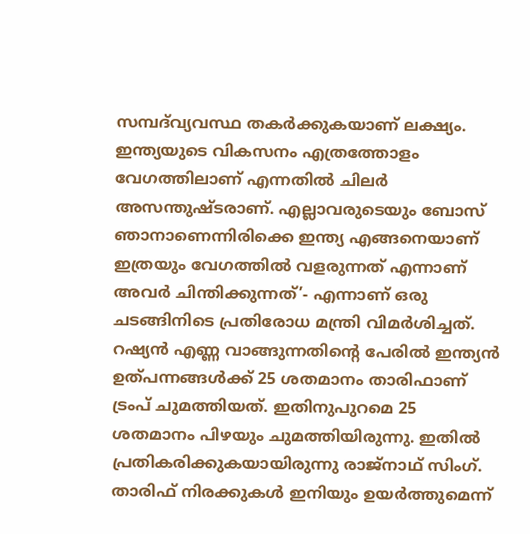സമ്പദ്‌വ്യവസ്ഥ തകർക്കുകയാണ് ലക്ഷ്യം. ഇന്ത്യയുടെ വികസനം എത്രത്തോളം വേഗത്തിലാണ് എന്നതിൽ ചിലർ അസന്തുഷ്ടരാണ്. എല്ലാവരുടെയും ബോസ് ഞാനാണെന്നിരിക്കെ ഇന്ത്യ എങ്ങനെയാണ് ഇത്രയും വേഗത്തിൽ വളരുന്നത് എന്നാണ് അവർ ചിന്തിക്കുന്നത്’- എന്നാണ് ഒരു ചടങ്ങിനിടെ പ്രതിരോധ മന്ത്രി വിമർശിച്ചത്. റഷ്യൻ എണ്ണ വാങ്ങുന്നതിന്റെ പേരിൽ ഇന്ത്യൻ ഉത്പന്നങ്ങൾക്ക് 25 ശതമാനം താരിഫാണ് ട്രംപ് ചുമത്തിയത്. ഇതിനുപുറമെ 25 ശതമാനം പിഴയും ചുമത്തിയിരുന്നു. ഇതിൽ പ്രതികരിക്കുകയായിരുന്നു രാജ്‌നാഥ് സിംഗ്. താരിഫ് നിരക്കുകൾ ഇനിയും ഉയർത്തുമെന്ന്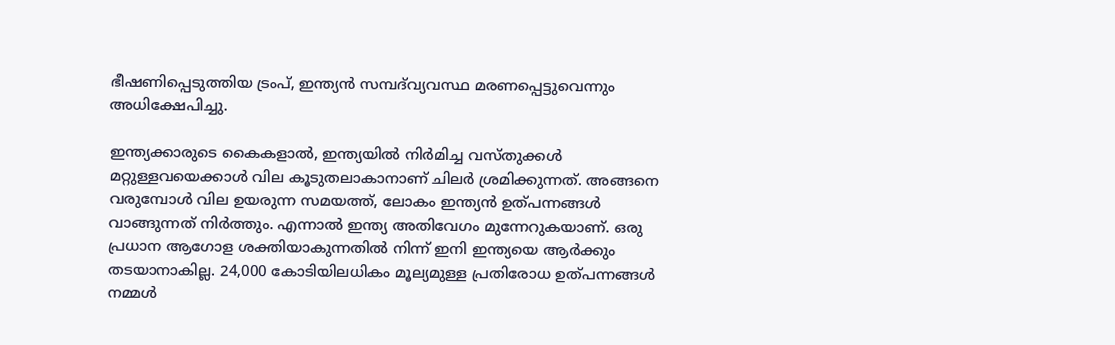ഭീഷണിപ്പെടുത്തിയ ട്രംപ്, ഇന്ത്യൻ സമ്പദ്‌വ്യവസ്ഥ മരണപ്പെട്ടുവെന്നും അധിക്ഷേപിച്ചു.

ഇന്ത്യക്കാരുടെ കൈകളാൽ, ഇന്ത്യയിൽ നിർമിച്ച വസ്തുക്കൾ മറ്റുള്ളവയെക്കാൾ വില കൂടുതലാകാനാണ് ചിലർ ശ്രമിക്കുന്നത്. അങ്ങനെ വരുമ്പോൾ വില ഉയരുന്ന സമയത്ത്, ലോകം ഇന്ത്യൻ ഉത്പന്നങ്ങൾ വാങ്ങുന്നത് നിർത്തും. എന്നാൽ ഇന്ത്യ അതിവേഗം മുന്നേറുകയാണ്. ഒരു പ്രധാന ആഗോള ശക്തിയാകുന്നതിൽ നിന്ന് ഇനി ഇന്ത്യയെ ആർക്കും തടയാനാകില്ല. 24,000 കോടിയിലധികം മൂല്യമുള്ള പ്രതിരോധ ഉത്പന്നങ്ങൾ നമ്മൾ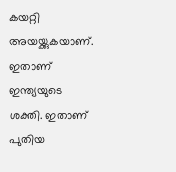കയറ്റി അയയ്ക്കുകയാണ്. ഇതാണ് ഇന്ത്യയുടെ ശക്തി. ഇതാണ് പുതിയ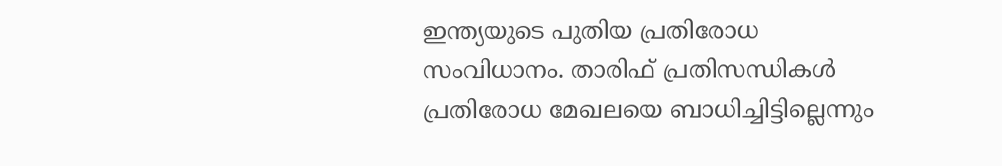ഇന്ത്യയുടെ പുതിയ പ്രതിരോധ സംവിധാനം. താരിഫ് പ്രതിസന്ധികൾ പ്രതിരോധ മേഖലയെ ബാധിച്ചിട്ടില്ലെന്നും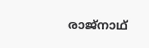രാജ്‌നാഥ്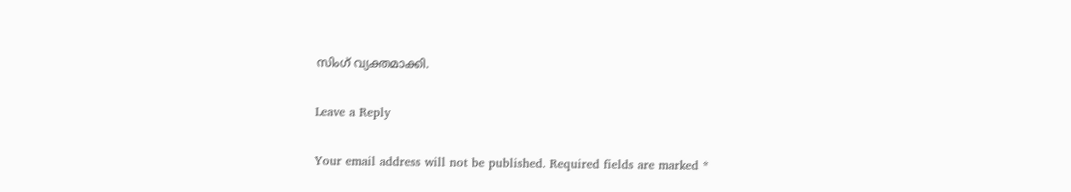സിംഗ് വ്യക്തമാക്കി.

Leave a Reply

Your email address will not be published. Required fields are marked *